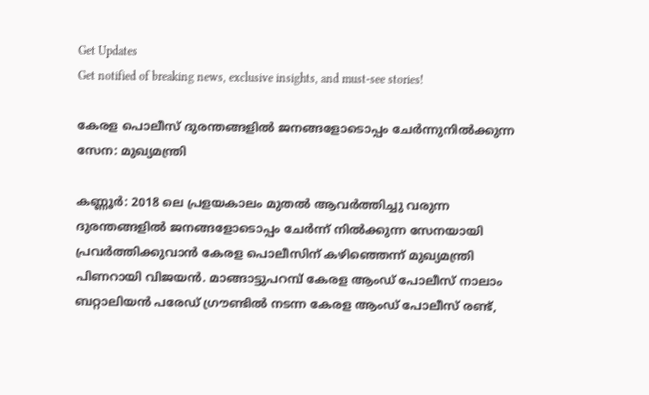Get Updates
Get notified of breaking news, exclusive insights, and must-see stories!

കേരള പൊലീസ് ദുരന്തങ്ങളില്‍ ജനങ്ങളോടൊപ്പം ചേര്‍ന്നുനില്‍ക്കുന്ന സേന: മുഖ്യമന്ത്രി

കണ്ണൂര്‍: 2018 ലെ പ്രളയകാലം മുതല്‍ ആവര്‍ത്തിച്ചു വരുന്ന ദുരന്തങ്ങളില്‍ ജനങ്ങളോടൊപ്പം ചേര്‍ന്ന് നില്‍ക്കുന്ന സേനയായി പ്രവര്‍ത്തിക്കുവാന്‍ കേരള പൊലീസിന് കഴിഞ്ഞെന്ന് മുഖ്യമന്ത്രി പിണറായി വിജയന്‍. മാങ്ങാട്ടുപറമ്പ് കേരള ആംഡ് പോലീസ് നാലാം ബറ്റാലിയന്‍ പരേഡ് ഗ്രൗണ്ടില്‍ നടന്ന കേരള ആംഡ് പോലീസ് രണ്ട്,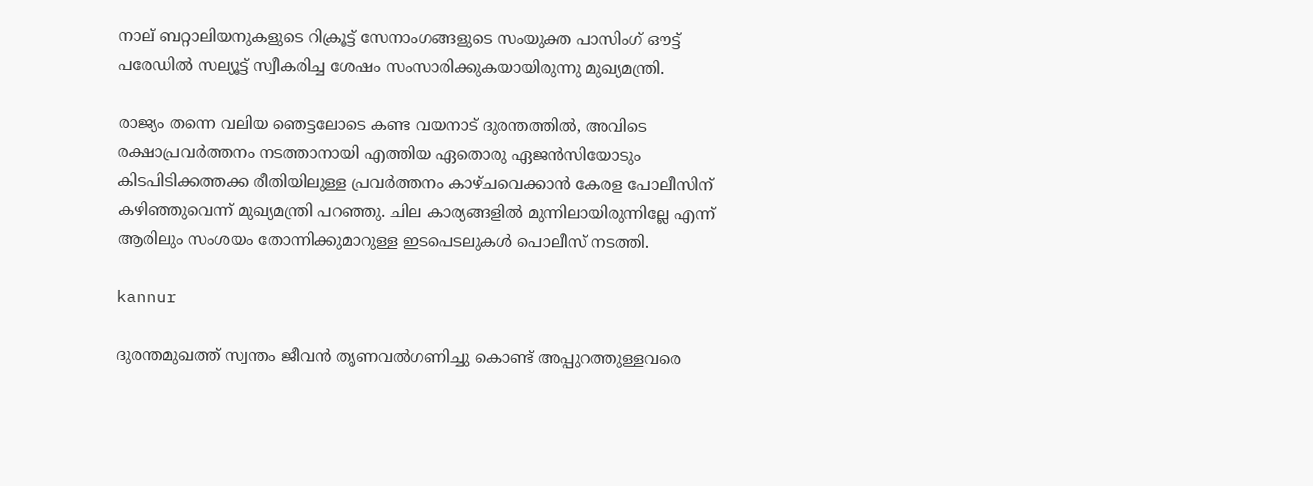നാല് ബറ്റാലിയനുകളുടെ റിക്രൂട്ട് സേനാംഗങ്ങളുടെ സംയുക്ത പാസിംഗ് ഔട്ട് പരേഡില്‍ സല്യൂട്ട് സ്വീകരിച്ച ശേഷം സംസാരിക്കുകയായിരുന്നു മുഖ്യമന്ത്രി.

രാജ്യം തന്നെ വലിയ ഞെട്ടലോടെ കണ്ട വയനാട് ദുരന്തത്തില്‍, അവിടെ രക്ഷാപ്രവര്‍ത്തനം നടത്താനായി എത്തിയ ഏതൊരു ഏജന്‍സിയോടും കിടപിടിക്കത്തക്ക രീതിയിലുള്ള പ്രവര്‍ത്തനം കാഴ്ചവെക്കാന്‍ കേരള പോലീസിന് കഴിഞ്ഞുവെന്ന് മുഖ്യമന്ത്രി പറഞ്ഞു. ചില കാര്യങ്ങളില്‍ മുന്നിലായിരുന്നില്ലേ എന്ന് ആരിലും സംശയം തോന്നിക്കുമാറുള്ള ഇടപെടലുകള്‍ പൊലീസ് നടത്തി.

kannur

ദുരന്തമുഖത്ത് സ്വന്തം ജീവന്‍ തൃണവല്‍ഗണിച്ചു കൊണ്ട് അപ്പുറത്തുള്ളവരെ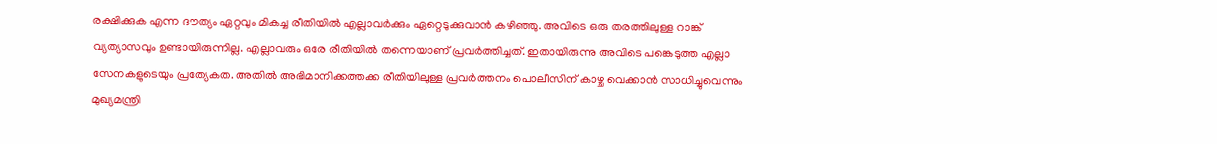രക്ഷിക്കുക എന്ന ദൗത്യം ഏറ്റവും മികച്ച രീതിയില്‍ എല്ലാവര്‍ക്കും ഏറ്റെടുക്കുവാന്‍ കഴിഞ്ഞു. അവിടെ ഒരു തരത്തിലുള്ള റാങ്ക് വ്യത്യാസവും ഉണ്ടായിരുന്നില്ല. എല്ലാവരും ഒരേ രീതിയില്‍ തന്നെയാണ് പ്രവര്‍ത്തിച്ചത്. ഇതായിരുന്നു അവിടെ പങ്കെടുത്ത എല്ലാ സേനകളുടെയും പ്രത്യേകത. അതില്‍ അഭിമാനിക്കത്തക്ക രീതിയിലുള്ള പ്രവര്‍ത്തനം പൊലീസിന് കാഴ്ച വെക്കാന്‍ സാധിച്ചുവെന്നും മുഖ്യമന്ത്രി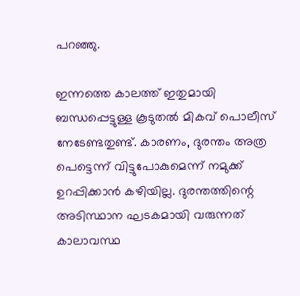പറഞ്ഞു.

ഇന്നത്തെ കാലത്ത് ഇതുമായി ബന്ധപ്പെട്ടുള്ള കൂടുതല്‍ മികവ് പൊലീസ് നേടേണ്ടതുണ്ട്. കാരണം, ദുരന്തം അത്ര പെട്ടെന്ന് വിട്ടുപോകുമെന്ന് നമുക്ക് ഉറപ്പിക്കാന്‍ കഴിയില്ല. ദുരന്തത്തിന്റെ അടിസ്ഥാന ഘടകമായി വരുന്നത് കാലാവസ്ഥ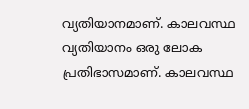വ്യതിയാനമാണ്. കാലവസ്ഥ വ്യതിയാനം ഒരു ലോക പ്രതിഭാസമാണ്. കാലവസ്ഥ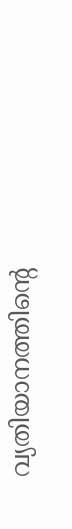വ്യതിയാനത്തിന്റെ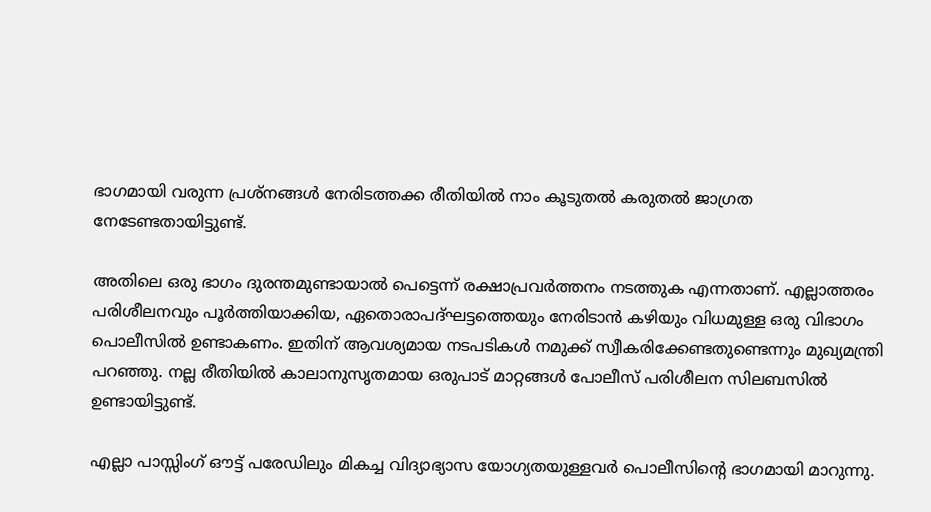ഭാഗമായി വരുന്ന പ്രശ്നങ്ങള്‍ നേരിടത്തക്ക രീതിയില്‍ നാം കൂടുതല്‍ കരുതല്‍ ജാഗ്രത നേടേണ്ടതായിട്ടുണ്ട്.

അതിലെ ഒരു ഭാഗം ദുരന്തമുണ്ടായാല്‍ പെട്ടെന്ന് രക്ഷാപ്രവര്‍ത്തനം നടത്തുക എന്നതാണ്. എല്ലാത്തരം പരിശീലനവും പൂര്‍ത്തിയാക്കിയ, ഏതൊരാപദ്ഘട്ടത്തെയും നേരിടാന്‍ കഴിയും വിധമുള്ള ഒരു വിഭാഗം പൊലീസില്‍ ഉണ്ടാകണം. ഇതിന് ആവശ്യമായ നടപടികള്‍ നമുക്ക് സ്വീകരിക്കേണ്ടതുണ്ടെന്നും മുഖ്യമന്ത്രി പറഞ്ഞു. നല്ല രീതിയില്‍ കാലാനുസൃതമായ ഒരുപാട് മാറ്റങ്ങള്‍ പോലീസ് പരിശീലന സിലബസില്‍ ഉണ്ടായിട്ടുണ്ട്.

എല്ലാ പാസ്സിംഗ് ഔട്ട് പരേഡിലും മികച്ച വിദ്യാഭ്യാസ യോഗ്യതയുള്ളവര്‍ പൊലീസിന്റെ ഭാഗമായി മാറുന്നു.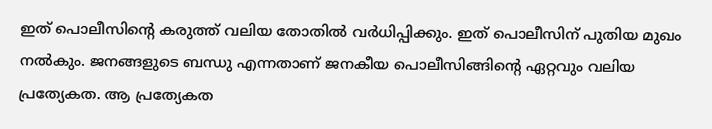ഇത് പൊലീസിന്റെ കരുത്ത് വലിയ തോതില്‍ വര്‍ധിപ്പിക്കും. ഇത് പൊലീസിന് പുതിയ മുഖം നല്‍കും. ജനങ്ങളുടെ ബന്ധു എന്നതാണ് ജനകീയ പൊലീസിങ്ങിന്റെ ഏറ്റവും വലിയ പ്രത്യേകത. ആ പ്രത്യേകത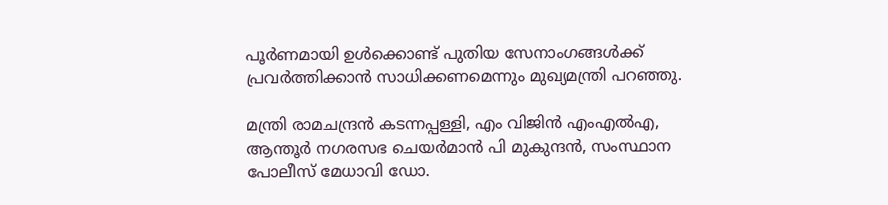പൂര്‍ണമായി ഉള്‍ക്കൊണ്ട് പുതിയ സേനാംഗങ്ങള്‍ക്ക് പ്രവര്‍ത്തിക്കാന്‍ സാധിക്കണമെന്നും മുഖ്യമന്ത്രി പറഞ്ഞു.

മന്ത്രി രാമചന്ദ്രന്‍ കടന്നപ്പള്ളി, എം വിജിന്‍ എംഎല്‍എ, ആന്തൂര്‍ നഗരസഭ ചെയര്‍മാന്‍ പി മുകുന്ദന്‍, സംസ്ഥാന പോലീസ് മേധാവി ഡോ.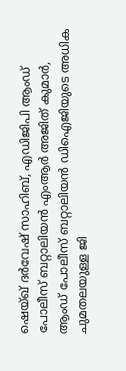ഷെയ്ഖ് ദര്‍വേഷ് സാഹിബ്, എഡിജിപി ആംഡ് പോലീസ് ബറ്റാലിയന്‍ എംആര്‍ അജിത് കുമാര്‍, ആംഡ് പോലീസ് ബറ്റാലിയന്‍ ഡിഐജിയുടെ അധിക ചുമതലയുള്ള ജി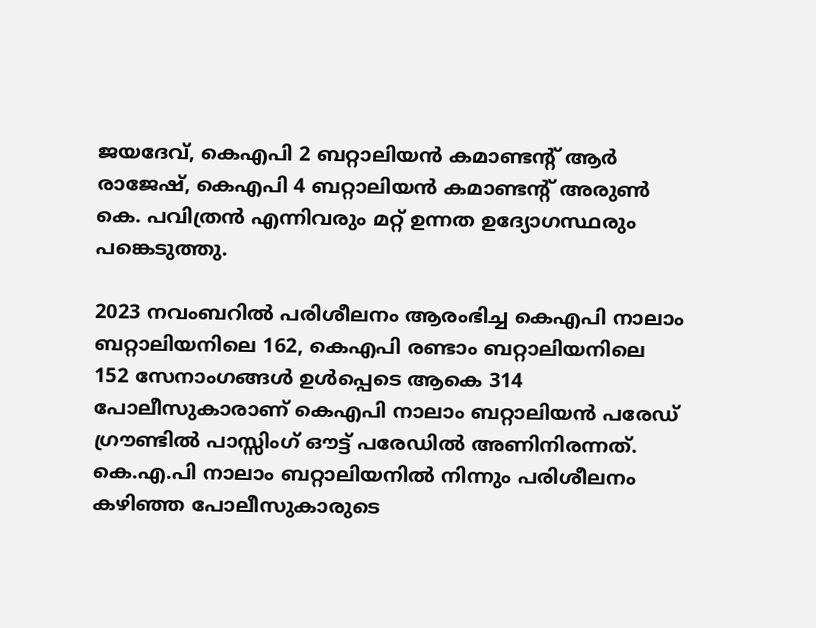ജയദേവ്, കെഎപി 2 ബറ്റാലിയന്‍ കമാണ്ടന്റ് ആര്‍ രാജേഷ്, കെഎപി 4 ബറ്റാലിയന്‍ കമാണ്ടന്റ് അരുണ്‍ കെ. പവിത്രന്‍ എന്നിവരും മറ്റ് ഉന്നത ഉദ്യോഗസ്ഥരും പങ്കെടുത്തു.

2023 നവംബറില്‍ പരിശീലനം ആരംഭിച്ച കെഎപി നാലാം ബറ്റാലിയനിലെ 162, കെഎപി രണ്ടാം ബറ്റാലിയനിലെ 152 സേനാംഗങ്ങള്‍ ഉള്‍പ്പെടെ ആകെ 314 പോലീസുകാരാണ് കെഎപി നാലാം ബറ്റാലിയന്‍ പരേഡ് ഗ്രൗണ്ടില്‍ പാസ്സിംഗ് ഔട്ട് പരേഡില്‍ അണിനിരന്നത്. കെ.എ.പി നാലാം ബറ്റാലിയനില്‍ നിന്നും പരിശീലനം കഴിഞ്ഞ പോലീസുകാരുടെ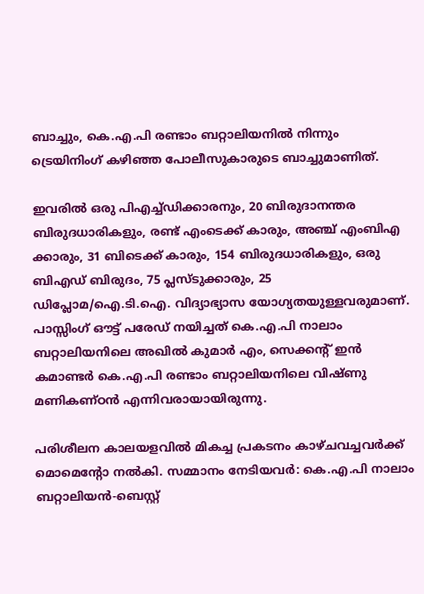ബാച്ചും, കെ.എ.പി രണ്ടാം ബറ്റാലിയനില്‍ നിന്നും ട്രെയിനിംഗ് കഴിഞ്ഞ പോലീസുകാരുടെ ബാച്ചുമാണിത്.

ഇവരില്‍ ഒരു പിഎച്ച്ഡിക്കാരനും, 20 ബിരുദാനന്തര ബിരുദധാരികളും, രണ്ട് എംടെക്ക് കാരും, അഞ്ച് എംബിഎ ക്കാരും, 31 ബിടെക്ക് കാരും, 154 ബിരുദധാരികളും, ഒരു ബിഎഡ് ബിരുദം, 75 പ്ലസ്ടുക്കാരും, 25 ഡിപ്ലോമ/ഐ.ടി.ഐ. വിദ്യാഭ്യാസ യോഗ്യതയുള്ളവരുമാണ്. പാസ്സിംഗ് ഔട്ട് പരേഡ് നയിച്ചത് കെ.എ.പി നാലാം ബറ്റാലിയനിലെ അഖില്‍ കുമാര്‍ എം, സെക്കന്റ് ഇന്‍ കമാണ്ടര്‍ കെ.എ.പി രണ്ടാം ബറ്റാലിയനിലെ വിഷ്ണു മണികണ്ഠന്‍ എന്നിവരായായിരുന്നു.

പരിശീലന കാലയളവില്‍ മികച്ച പ്രകടനം കാഴ്ചവച്ചവര്‍ക്ക് മൊമെന്റോ നല്‍കി. സമ്മാനം നേടിയവര്‍: കെ.എ.പി നാലാം ബറ്റാലിയന്‍-ബെസ്റ്റ്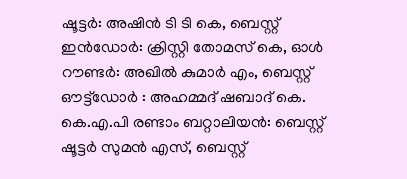ഷൂട്ടര്‍: അഷിന്‍ ടി ടി കെ, ബെസ്റ്റ് ഇന്‍ഡോര്‍: ക്രിസ്റ്റി തോമസ് കെ, ഓള്‍ റൗണ്ടര്‍: അഖില്‍ കുമാര്‍ എം, ബെസ്റ്റ് ഔട്ട്ഡോര്‍ : അഹമ്മദ് ഷബാദ് കെ. കെ.എ.പി രണ്ടാം ബറ്റാലിയന്‍: ബെസ്റ്റ് ഷൂട്ടര്‍ സുമന്‍ എസ്, ബെസ്റ്റ്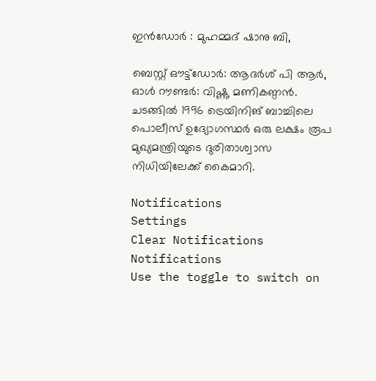ഇന്‍ഡോര്‍ : മുഹമ്മദ് ഷാനു ബി,

ബെസ്റ്റ് ഔട്ട്ഡോര്‍: ആദര്‍ശ് പി ആര്‍, ഓള്‍ റൗണ്ടര്‍: വിഷ്ണു മണികണ്ഠന്‍. ചടങ്ങില്‍ 1996 ട്രെയിനിങ് ബാച്ചിലെ പൊലീസ് ഉദ്യോഗസ്ഥര്‍ ഒരു ലക്ഷം രൂപ മുഖ്യമന്ത്രിയുടെ ദുരിതാശ്വാസ നിധിയിലേക്ക് കൈമാറി.

Notifications
Settings
Clear Notifications
Notifications
Use the toggle to switch on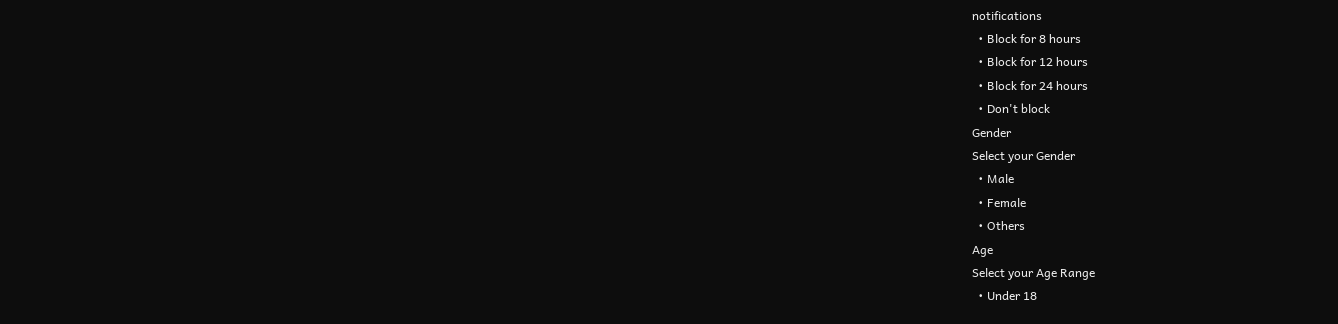notifications
  • Block for 8 hours
  • Block for 12 hours
  • Block for 24 hours
  • Don't block
Gender
Select your Gender
  • Male
  • Female
  • Others
Age
Select your Age Range
  • Under 18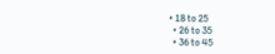• 18 to 25
  • 26 to 35
  • 36 to 45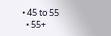• 45 to 55
  • 55+